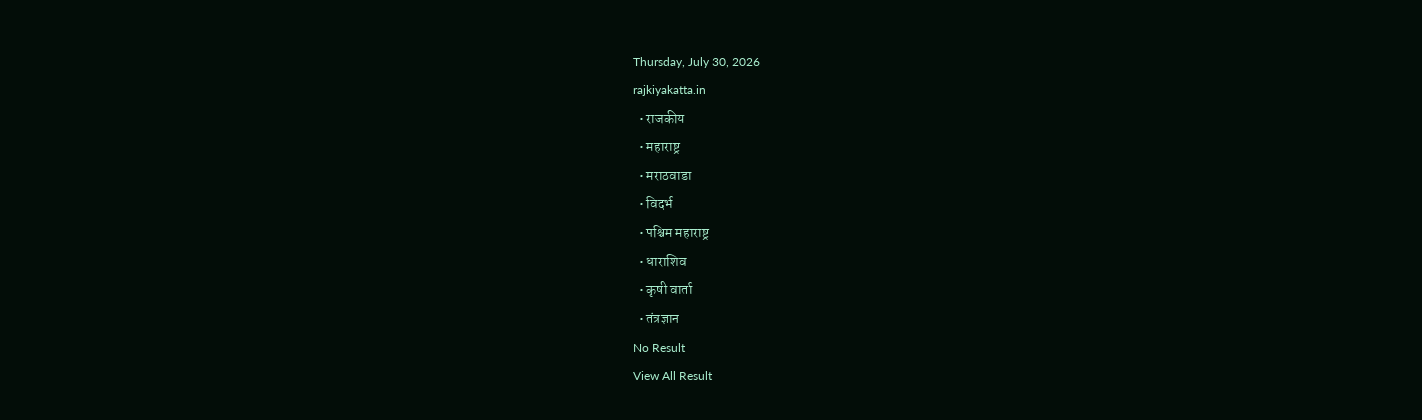Thursday, July 30, 2026
rajkiyakatta.in
  • राजकीय
  • महाराष्ट्र
  • मराठवाडा
  • विदर्भ
  • पश्चिम महाराष्ट्र
  • धाराशिव
  • कृषी वार्ता
  • तंत्रज्ञान
No Result
View All Result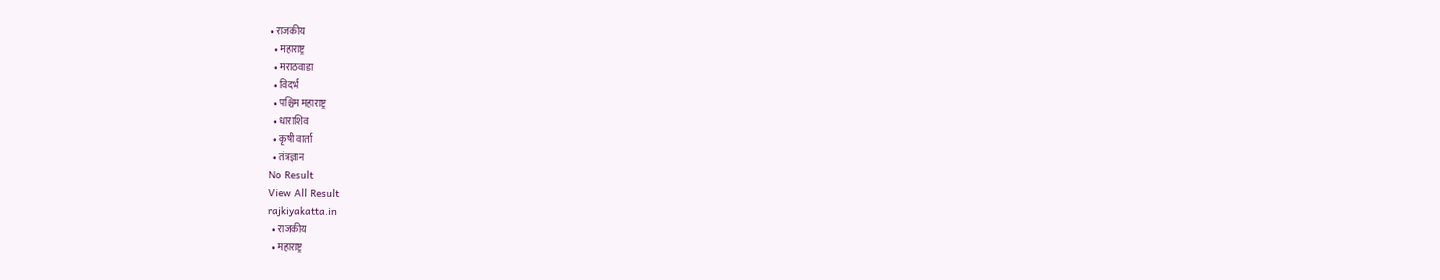• राजकीय
  • महाराष्ट्र
  • मराठवाडा
  • विदर्भ
  • पश्चिम महाराष्ट्र
  • धाराशिव
  • कृषी वार्ता
  • तंत्रज्ञान
No Result
View All Result
rajkiyakatta.in
  • राजकीय
  • महाराष्ट्र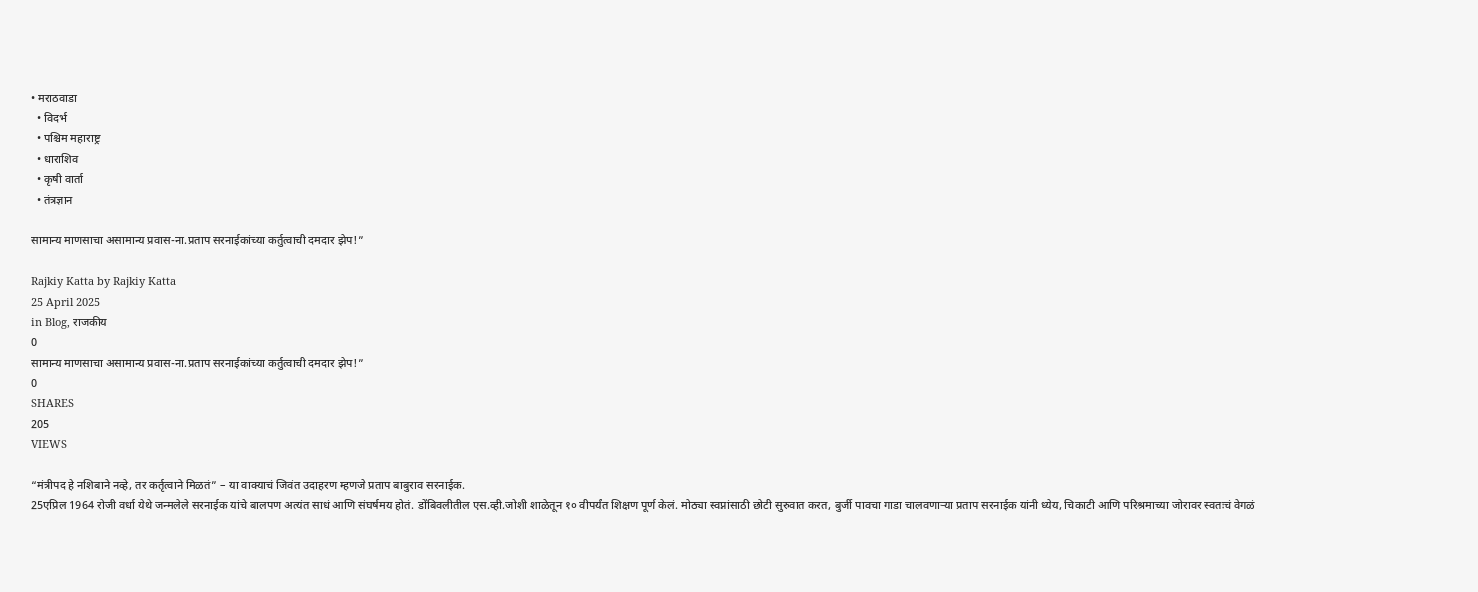• मराठवाडा
  • विदर्भ
  • पश्चिम महाराष्ट्र
  • धाराशिव
  • कृषी वार्ता
  • तंत्रज्ञान

सामान्य माणसाचा असामान्य प्रवास-ना.प्रताप सरनाईकांच्या कर्तुत्वाची दमदार झेप!”

Rajkiy Katta by Rajkiy Katta
25 April 2025
in Blog, राजकीय
0
सामान्य माणसाचा असामान्य प्रवास-ना.प्रताप सरनाईकांच्या कर्तुत्वाची दमदार झेप!”
0
SHARES
205
VIEWS

“मंत्रीपद हे नशिबाने नव्हे, तर कर्तृत्वाने मिळतं” – या वाक्याचं जिवंत उदाहरण म्हणजे प्रताप बाबुराव सरनाईक.
25एप्रिल 1964 रोजी वर्धा येथे जन्मलेले सरनाईक यांचे बालपण अत्यंत साधं आणि संघर्षमय होतं. डोंबिवलीतील एस.व्ही.जोशी शाळेतून १० वीपर्यंत शिक्षण पूर्ण केलं. मोठ्या स्वप्नांसाठी छोटी सुरुवात करत, बुर्जी पावचा गाडा चालवणाऱ्या प्रताप सरनाईक यांनी ध्येय, चिकाटी आणि परिश्रमाच्या जोरावर स्वतःचं वेगळं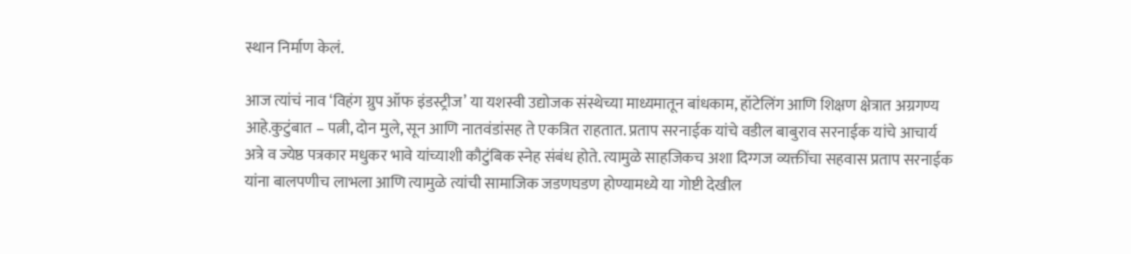स्थान निर्माण केलं.

आज त्यांचं नाव ‘विहंग ग्रुप ऑफ इंडस्ट्रीज’ या यशस्वी उद्योजक संस्थेच्या माध्यमातून बांधकाम, हॉटेलिंग आणि शिक्षण क्षेत्रात अग्रगण्य आहे.कुटुंबात – पत्नी, दोन मुले, सून आणि नातवंडांसह ते एकत्रित राहतात. प्रताप सरनाईक यांचे वडील बाबुराव सरनाईक यांचे आचार्य अत्रे व ज्येष्ठ पत्रकार मधुकर भावे यांच्याशी कौटुंबिक स्नेह संबंध होते. त्यामुळे साहजिकच अशा दिग्गज व्यक्तींचा सहवास प्रताप सरनाईक यांना बालपणीच लाभला आणि त्यामुळे त्यांची सामाजिक जडणघडण होण्यामध्ये या गोष्टी देखील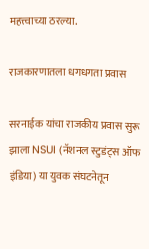महत्त्वाच्या ठरल्या.

राजकारणातला धगधगता प्रवास

सरनाईक यांचा राजकीय प्रवास सुरू झाला NSUI (नॅशनल स्टुडंट्स ऑफ इंडिया) या युवक संघटनेतून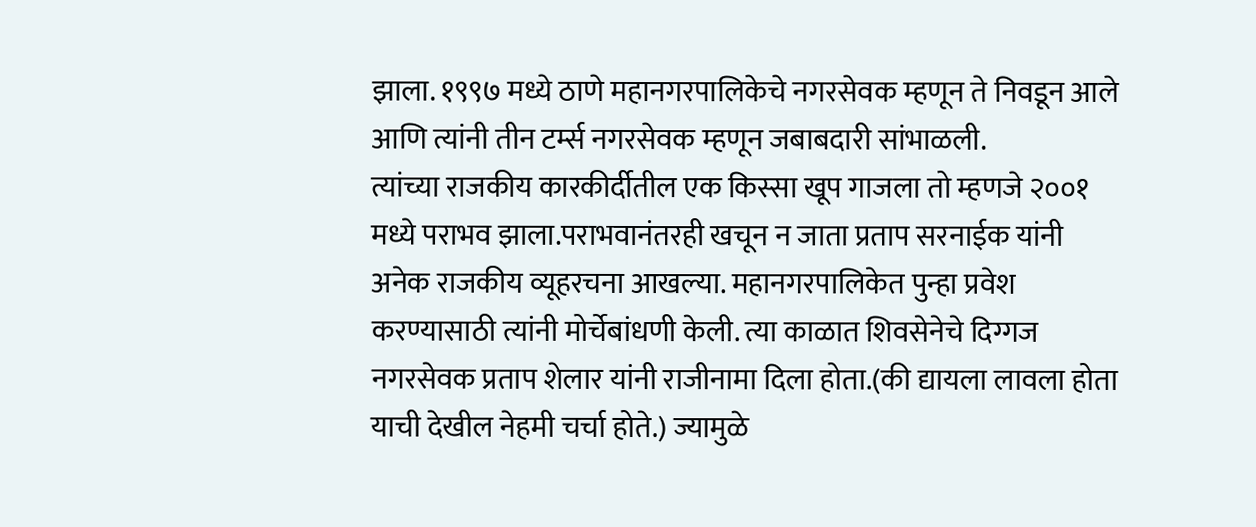झाला. १९९७ मध्ये ठाणे महानगरपालिकेचे नगरसेवक म्हणून ते निवडून आले आणि त्यांनी तीन टर्म्स नगरसेवक म्हणून जबाबदारी सांभाळली.
त्यांच्या राजकीय कारकीर्दीतील एक किस्सा खूप गाजला तो म्हणजे २००१ मध्ये पराभव झाला.पराभवानंतरही खचून न जाता प्रताप सरनाईक यांनी अनेक राजकीय व्यूहरचना आखल्या. महानगरपालिकेत पुन्हा प्रवेश करण्यासाठी त्यांनी मोर्चेबांधणी केली. त्या काळात शिवसेनेचे दिग्गज नगरसेवक प्रताप शेलार यांनी राजीनामा दिला होता.(की द्यायला लावला होता याची देखील नेहमी चर्चा होते.) ज्यामुळे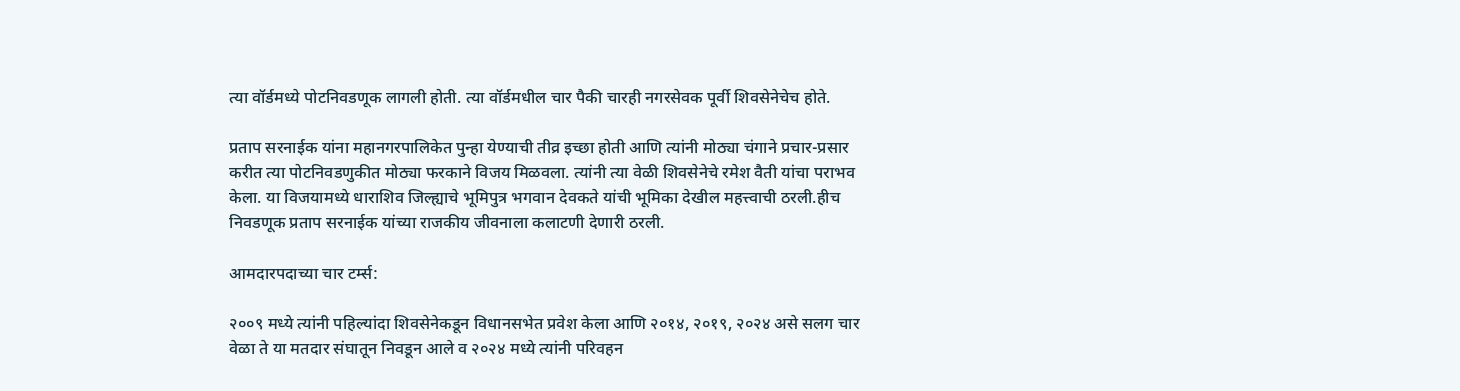त्या वॉर्डमध्ये पोटनिवडणूक लागली होती. त्या वॉर्डमधील चार पैकी चारही नगरसेवक पूर्वी शिवसेनेचेच होते.

प्रताप सरनाईक यांना महानगरपालिकेत पुन्हा येण्याची तीव्र इच्छा होती आणि त्यांनी मोठ्या चंगाने प्रचार-प्रसार करीत त्या पोटनिवडणुकीत मोठ्या फरकाने विजय मिळवला. त्यांनी त्या वेळी शिवसेनेचे रमेश वैती यांचा पराभव केला. या विजयामध्ये धाराशिव जिल्ह्याचे भूमिपुत्र भगवान देवकते यांची भूमिका देखील महत्त्वाची ठरली.हीच निवडणूक प्रताप सरनाईक यांच्या राजकीय जीवनाला कलाटणी देणारी ठरली.

आमदारपदाच्या चार टर्म्स:

२००९ मध्ये त्यांनी पहिल्यांदा शिवसेनेकडून विधानसभेत प्रवेश केला आणि २०१४, २०१९, २०२४ असे सलग चार वेळा ते या मतदार संघातून निवडून आले व २०२४ मध्ये त्यांनी परिवहन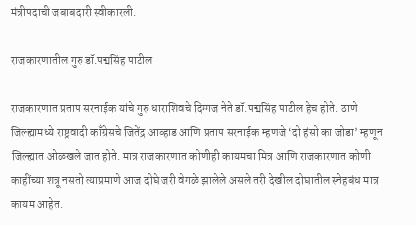मंत्रीपदाची जबाबदारी स्वीकारली.

राजकारणातील गुरु डॉ.पद्मसिंह पाटील

राजकारणात प्रताप सरनाईक यांचे गुरु धाराशिवचे दिग्गज नेते डॉ.पद्मसिंह पाटील हेच होते. ठाणे जिल्ह्यामध्ये राष्ट्रवादी काँग्रेसचे जितेंद्र आव्हाड आणि प्रताप सरनाईक म्हणजे ‘दो हंसो का जोडा’ म्हणून जिल्ह्यात ओळखले जात होते. मात्र राजकारणात कोणीही कायमचा मित्र आणि राजकारणात कोणी काहींच्या शत्रू नसतो त्याप्रमाणे आज दोघे जरी वेगळे झालेले असले तरी देखील दोघातील स्नेहबंध मात्र कायम आहेत.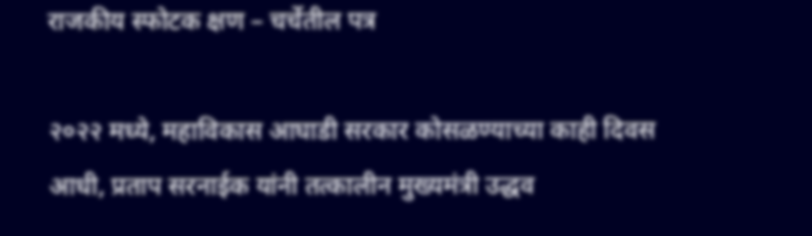राजकीय स्फोटक क्षण – चर्चेतील पत्र

२०२२ मध्ये, महाविकास आघाडी सरकार कोसळण्याच्या काही दिवस आधी, प्रताप सरनाईक यांनी तत्कालीन मुख्यमंत्री उद्धव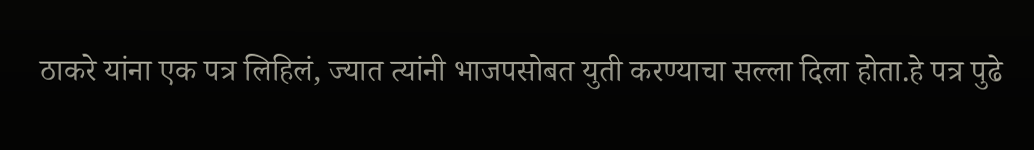ठाकरे यांना एक पत्र लिहिलं, ज्यात त्यांनी भाजपसोबत युती करण्याचा सल्ला दिला होता.हे पत्र पुढे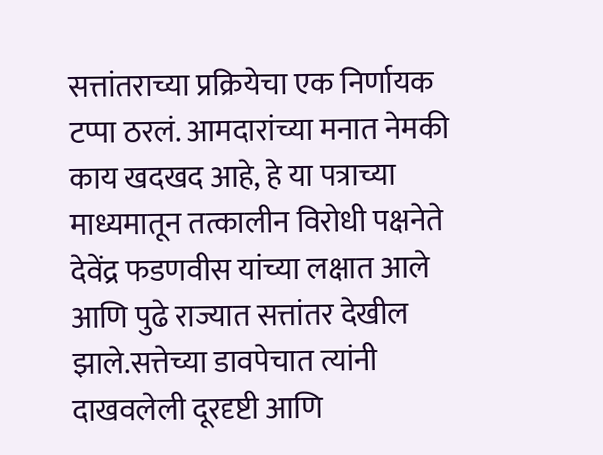सत्तांतराच्या प्रक्रियेचा एक निर्णायक टप्पा ठरलं. आमदारांच्या मनात नेमकी काय खदखद आहे, हे या पत्राच्या माध्यमातून तत्कालीन विरोधी पक्षनेते देवेंद्र फडणवीस यांच्या लक्षात आले आणि पुढे राज्यात सत्तांतर देखील झाले.सत्तेच्या डावपेचात त्यांनी दाखवलेली दूरदृष्टी आणि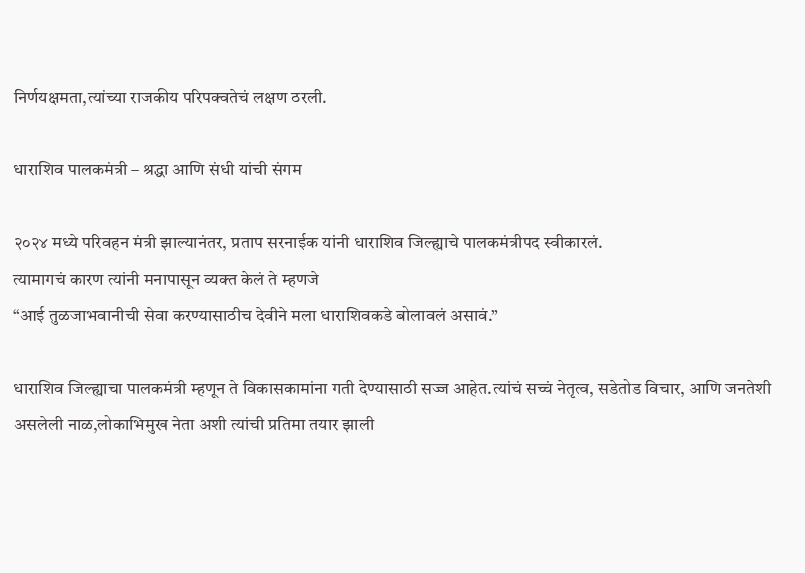निर्णयक्षमता,त्यांच्या राजकीय परिपक्वतेचं लक्षण ठरली.

धाराशिव पालकमंत्री – श्रद्धा आणि संधी यांची संगम

२०२४ मध्ये परिवहन मंत्री झाल्यानंतर, प्रताप सरनाईक यांनी धाराशिव जिल्ह्याचे पालकमंत्रीपद स्वीकारलं.
त्यामागचं कारण त्यांनी मनापासून व्यक्त केलं ते म्हणजे
“आई तुळजाभवानीची सेवा करण्यासाठीच देवीने मला धाराशिवकडे बोलावलं असावं.”

धाराशिव जिल्ह्याचा पालकमंत्री म्हणून ते विकासकामांना गती देण्यासाठी सज्ज आहेत.त्यांचं सच्चं नेतृत्व, सडेतोड विचार, आणि जनतेशी असलेली नाळ,लोकाभिमुख नेता अशी त्यांची प्रतिमा तयार झाली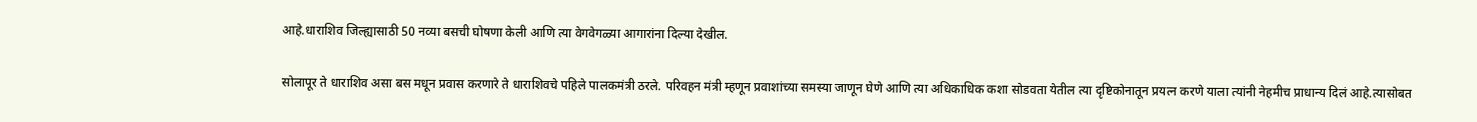आहे.धाराशिव जिल्ह्यासाठी 50 नव्या बसची घोषणा केली आणि त्या वेगवेगळ्या आगारांना दिल्या देखील.

सोलापूर ते धाराशिव असा बस मधून प्रवास करणारे ते धाराशिवचे पहिले पालकमंत्री ठरले. परिवहन मंत्री म्हणून प्रवाशांच्या समस्या जाणून घेणे आणि त्या अधिकाधिक कशा सोडवता येतील त्या दृष्टिकोनातून प्रयत्न करणे याला त्यांनी नेहमीच प्राधान्य दिलं आहे.त्यासोबत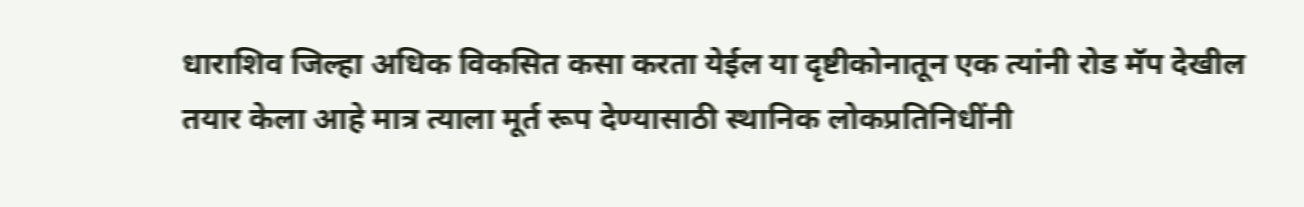धाराशिव जिल्हा अधिक विकसित कसा करता येईल या दृष्टीकोनातून एक त्यांनी रोड मॅप देखील तयार केला आहे मात्र त्याला मूर्त रूप देण्यासाठी स्थानिक लोकप्रतिनिधींनी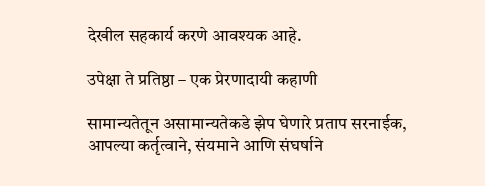देखील सहकार्य करणे आवश्यक आहे.

उपेक्षा ते प्रतिष्ठा – एक प्रेरणादायी कहाणी

सामान्यतेतून असामान्यतेकडे झेप घेणारे प्रताप सरनाईक, आपल्या कर्तृत्वाने, संयमाने आणि संघर्षाने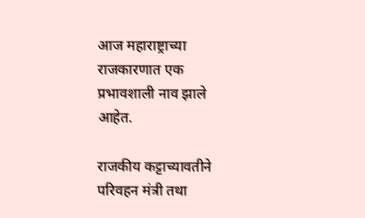आज महाराष्ट्राच्या राजकारणात एक प्रभावशाली नाव झाले आहेत.

राजकीय कट्टाच्यावतीने परिवहन मंत्री तथा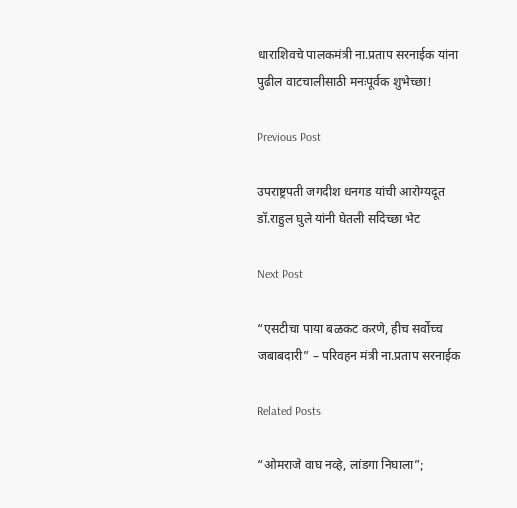धाराशिवचे पालकमंत्री ना.प्रताप सरनाईक यांना पुढील वाटचालीसाठी मनःपूर्वक शुभेच्छा!

Previous Post

उपराष्ट्रपती जगदीश धनगड यांची आरोग्यदूत डॉ.राहुल घुले यांनी घेतली सदिच्छा भेट

Next Post

“एसटीचा पाया बळकट करणे, हीच सर्वोच्च जबाबदारी” – परिवहन मंत्री ना.प्रताप सरनाईक

Related Posts

“ओमराजे वाघ नव्हे, लांडगा निघाला”;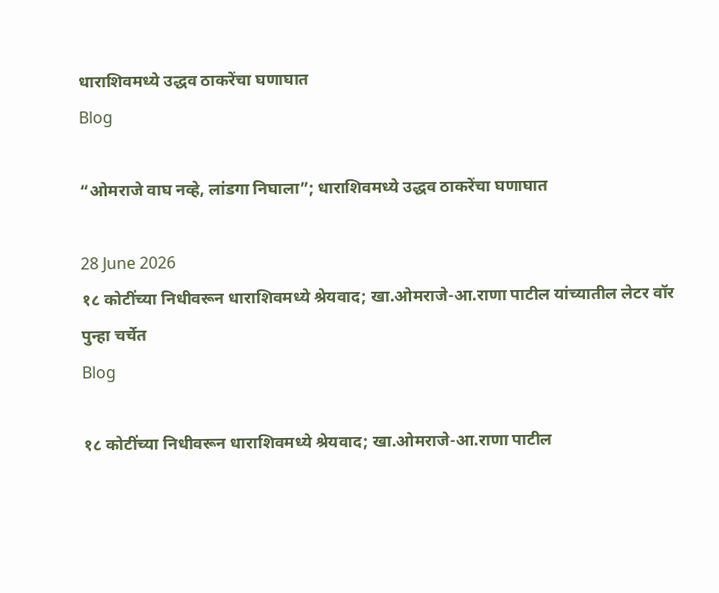धाराशिवमध्ये उद्धव ठाकरेंचा घणाघात
Blog

“ओमराजे वाघ नव्हे, लांडगा निघाला”; धाराशिवमध्ये उद्धव ठाकरेंचा घणाघात

28 June 2026
१८ कोटींच्या निधीवरून धाराशिवमध्ये श्रेयवाद; खा.ओमराजे-आ.राणा पाटील यांच्यातील लेटर वॉर पुन्हा चर्चेत
Blog

१८ कोटींच्या निधीवरून धाराशिवमध्ये श्रेयवाद; खा.ओमराजे-आ.राणा पाटील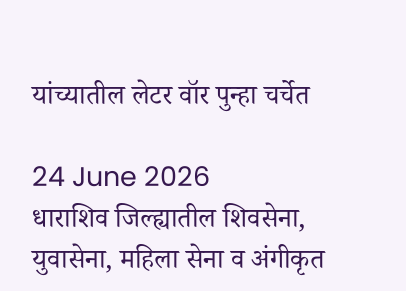यांच्यातील लेटर वॉर पुन्हा चर्चेत

24 June 2026
धाराशिव जिल्ह्यातील शिवसेना, युवासेना, महिला सेना व अंगीकृत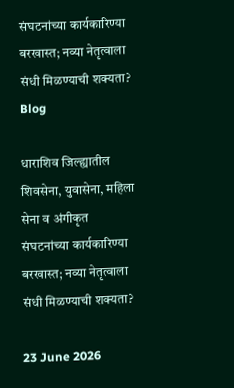संघटनांच्या कार्यकारिण्या बरखास्त; नव्या नेतृत्वाला संधी मिळण्याची शक्यता?
Blog

धाराशिव जिल्ह्यातील शिवसेना, युवासेना, महिला सेना व अंगीकृत संघटनांच्या कार्यकारिण्या बरखास्त; नव्या नेतृत्वाला संधी मिळण्याची शक्यता?

23 June 2026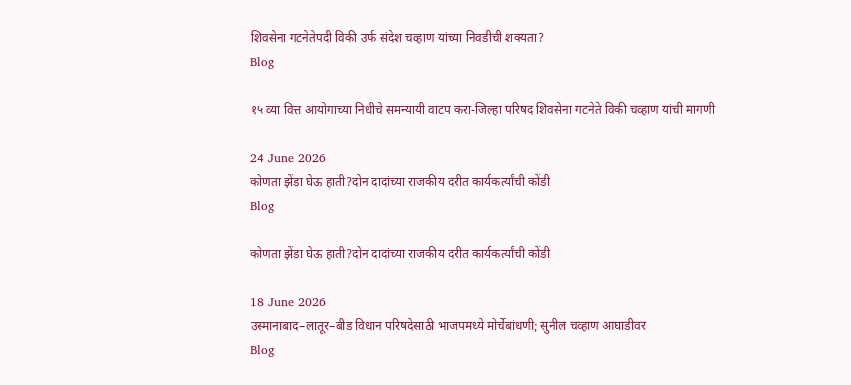शिवसेना गटनेतेपदी विकी उर्फ संदेश चव्हाण यांच्या निवडीची शक्यता?
Blog

१५ व्या वित्त आयोगाच्या निधीचे समन्यायी वाटप करा-जिल्हा परिषद शिवसेना गटनेते विकी चव्हाण यांची मागणी

24 June 2026
कोणता झेंडा घेऊ हाती?दोन दादांच्या राजकीय दरीत कार्यकर्त्यांची कोंडी
Blog

कोणता झेंडा घेऊ हाती?दोन दादांच्या राजकीय दरीत कार्यकर्त्यांची कोंडी

18 June 2026
उस्मानाबाद–लातूर–बीड विधान परिषदेसाठी भाजपमध्ये मोर्चेबांधणी; सुनील चव्हाण आघाडीवर
Blog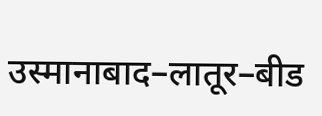उस्मानाबाद–लातूर–बीड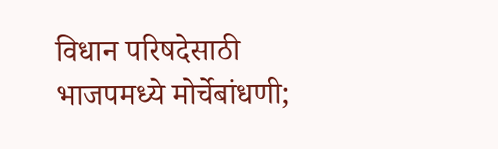विधान परिषदेसाठी भाजपमध्ये मोर्चेबांधणी;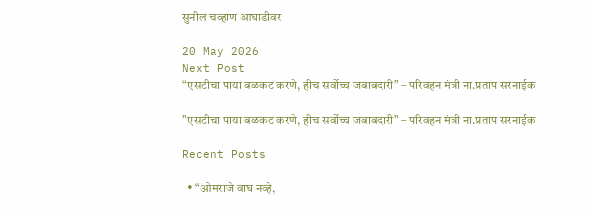सुनील चव्हाण आघाडीवर

20 May 2026
Next Post
“एसटीचा पाया बळकट करणे, हीच सर्वोच्च जबाबदारी” – परिवहन मंत्री ना.प्रताप सरनाईक

"एसटीचा पाया बळकट करणे, हीच सर्वोच्च जबाबदारी" – परिवहन मंत्री ना.प्रताप सरनाईक

Recent Posts

  • “ओमराजे वाघ नव्हे,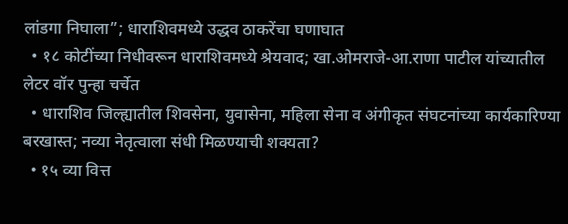लांडगा निघाला”; धाराशिवमध्ये उद्धव ठाकरेंचा घणाघात
  • १८ कोटींच्या निधीवरून धाराशिवमध्ये श्रेयवाद; खा.ओमराजे-आ.राणा पाटील यांच्यातील लेटर वॉर पुन्हा चर्चेत
  • धाराशिव जिल्ह्यातील शिवसेना, युवासेना, महिला सेना व अंगीकृत संघटनांच्या कार्यकारिण्या बरखास्त; नव्या नेतृत्वाला संधी मिळण्याची शक्यता?
  • १५ व्या वित्त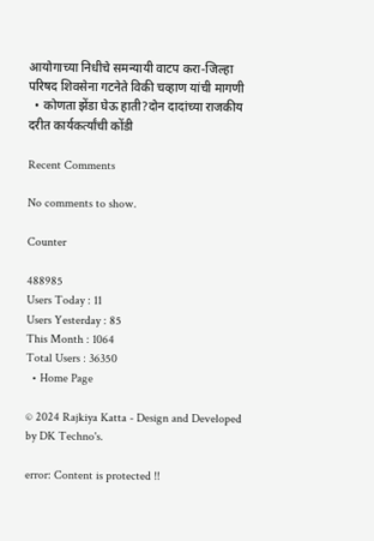आयोगाच्या निधीचे समन्यायी वाटप करा-जिल्हा परिषद शिवसेना गटनेते विकी चव्हाण यांची मागणी
  • कोणता झेंडा घेऊ हाती?दोन दादांच्या राजकीय दरीत कार्यकर्त्यांची कोंडी

Recent Comments

No comments to show.

Counter

488985
Users Today : 11
Users Yesterday : 85
This Month : 1064
Total Users : 36350
  • Home Page

© 2024 Rajkiya Katta - Design and Developed by DK Techno's.

error: Content is protected !!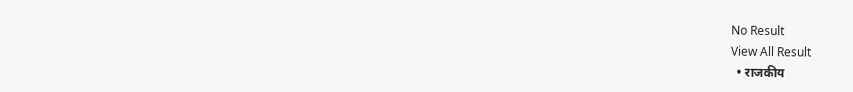No Result
View All Result
  • राजकीय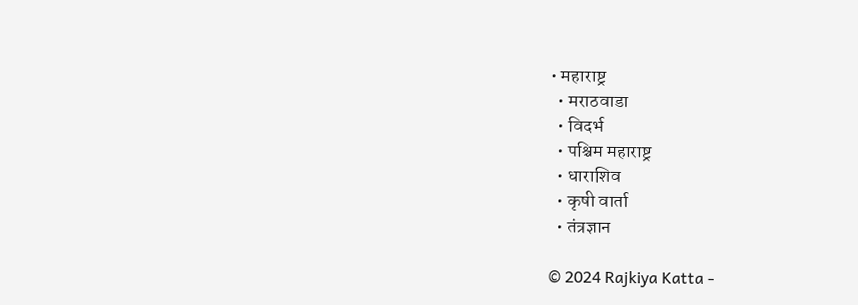• महाराष्ट्र
  • मराठवाडा
  • विदर्भ
  • पश्चिम महाराष्ट्र
  • धाराशिव
  • कृषी वार्ता
  • तंत्रज्ञान

© 2024 Rajkiya Katta -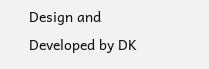Design and Developed by DK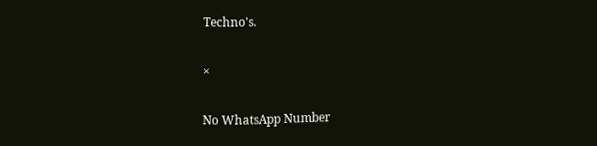Techno's.

×

No WhatsApp Number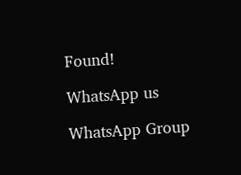Found!

WhatsApp us

WhatsApp Group